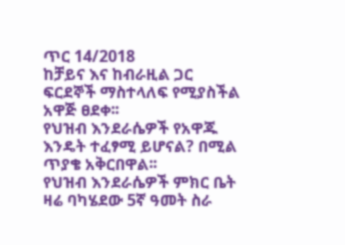ጥር 14/2018
ከቻይና እና ከብራዚል ጋር ፍርደኞች ማስተላለፍ የሚያስችል አዋጅ ፀደቀ፡፡
የህዝብ እንደራሴዎች የአዋጁ እንዴት ተፈፃሚ ይሆናል? በሚል ጥያቄ አቅርበዋል፡፡
የህዝብ እንደራሴዎች ምክር ቤት ዛሬ ባካሄደው 5ኛ ዓመት ስራ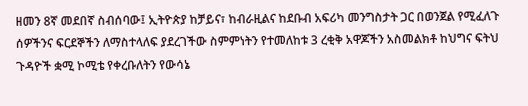ዘመን 8ኛ መደበኛ ስብሰባው፤ ኢትዮጵያ ከቻይና፣ ከብራዚልና ከደቡብ አፍሪካ መንግስታት ጋር በወንጀል የሚፈለጉ ሰዎችንና ፍርደኞችን ለማስተላለፍ ያደረገችው ስምምነትን የተመለከቱ 3 ረቂቅ አዋጆችን አስመልክቶ ከህግና ፍትህ ጉዳዮች ቋሚ ኮሚቴ የቀረቡለትን የውሳኔ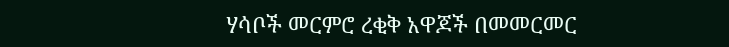ሃሳቦች መርምሮ ረቂቅ አዋጆች በመመርመር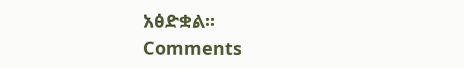አፅድቋል፡፡
Comments